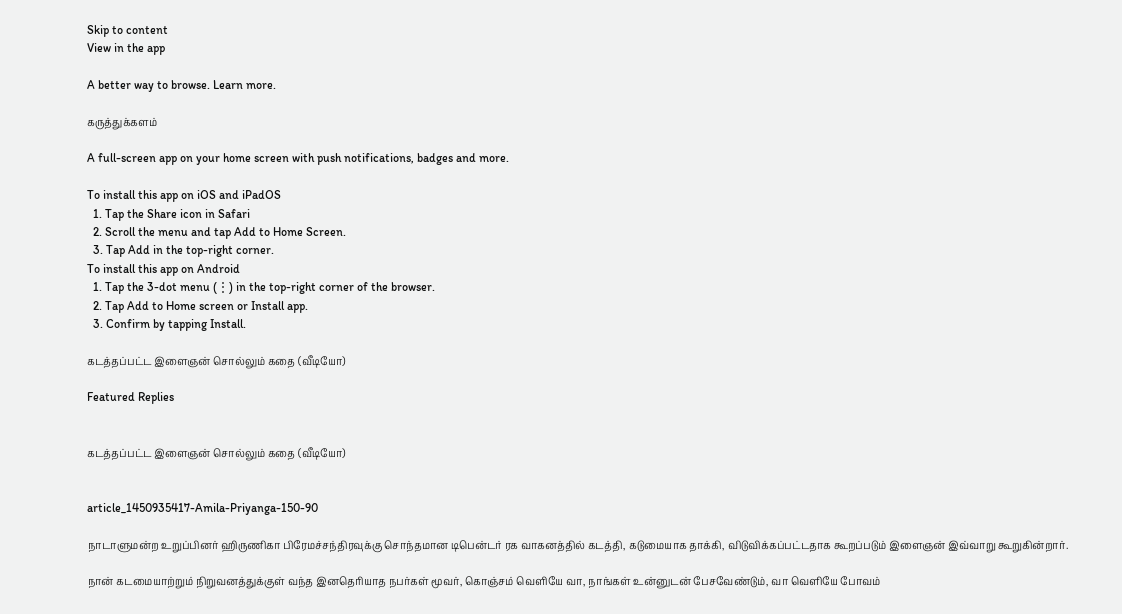Skip to content
View in the app

A better way to browse. Learn more.

கருத்துக்களம்

A full-screen app on your home screen with push notifications, badges and more.

To install this app on iOS and iPadOS
  1. Tap the Share icon in Safari
  2. Scroll the menu and tap Add to Home Screen.
  3. Tap Add in the top-right corner.
To install this app on Android
  1. Tap the 3-dot menu (⋮) in the top-right corner of the browser.
  2. Tap Add to Home screen or Install app.
  3. Confirm by tapping Install.

கடத்தப்பட்ட இளைஞன் சொல்லும் கதை (வீடியோ)

Featured Replies


கடத்தப்பட்ட இளைஞன் சொல்லும் கதை (வீடியோ)


article_1450935417-Amila-Priyanga-150-90

நாடாளுமன்ற உறுப்பினர் ஹிருணிகா பிரேமச்சந்திரவுக்கு சொந்தமான டிபென்டர் ரக வாகனத்தில் கடத்தி, கடுமையாக தாக்கி, விடுவிக்கப்பட்டதாக கூறப்படும் இளைஞன் இவ்வாறு கூறுகின்றார்.

நான் கடமையாற்றும் நிறுவனத்துக்குள் வந்த இனதெரியாத நபர்கள் மூவர், கொஞ்சம் வெளியே வா, நாங்கள் உன்னுடன் பேசவேண்டும், வா வெளியே போவம்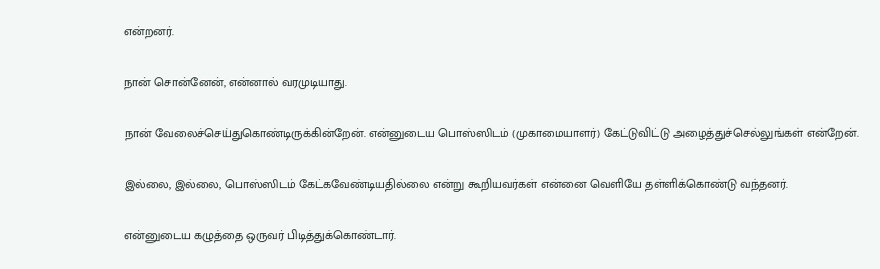என்றனர்.

நான் சொன்னேன், என்னால் வரமுடியாது.

நான் வேலைச்செய்துகொண்டிருக்கின்றேன். என்னுடைய பொஸ்ஸிடம் (முகாமையாளர்) கேட்டுவிட்டு அழைத்துச்செல்லுங்கள் என்றேன்.

இல்லை, இல்லை, பொஸ்ஸிடம் கேட்கவேண்டியதில்லை என்று கூறியவர்கள் என்னை வெளியே தள்ளிக்கொண்டு வந்தனர்.

என்னுடைய கழுத்தை ஒருவர் பிடித்துக்கொண்டார்.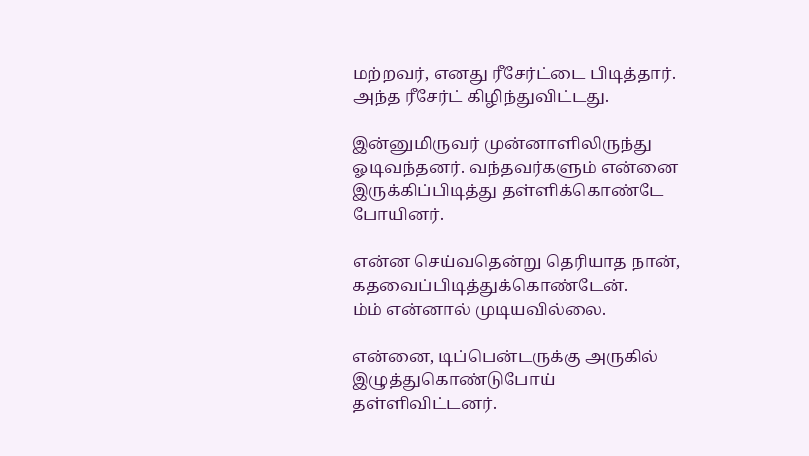மற்றவர், எனது ரீசேர்ட்டை பிடித்தார். அந்த ரீசேர்ட் கிழிந்துவிட்டது.

இன்னுமிருவர் முன்னாளிலிருந்து ஓடிவந்தனர். வந்தவர்களும் என்னை இருக்கிப்பிடித்து தள்ளிக்கொண்டே போயினர்.

என்ன செய்வதென்று தெரியாத நான், கதவைப்பிடித்துக்கொண்டேன்.
ம்ம் என்னால் முடியவில்லை.

என்னை, டிப்பென்டருக்கு அருகில் இழுத்துகொண்டுபோய் தள்ளிவிட்டனர்.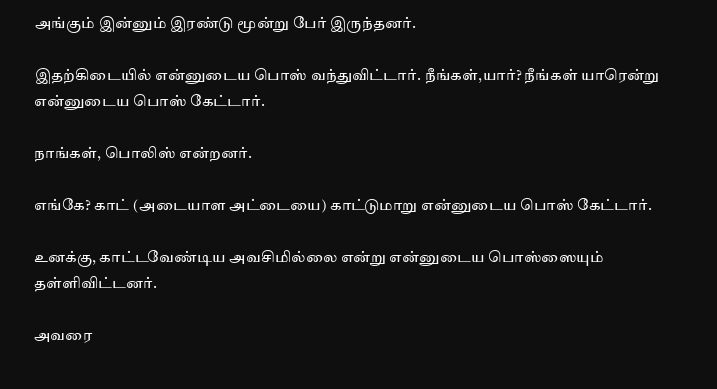அங்கும் இன்னும் இரண்டு மூன்று பேர் இருந்தனர்.

இதற்கிடையில் என்னுடைய பொஸ் வந்துவிட்டார். நீங்கள்,யார்? நீங்கள் யாரென்று என்னுடைய பொஸ் கேட்டார்.

நாங்கள், பொலிஸ் என்றனர்.

எங்கே? காட் (அடையாள அட்டையை) காட்டுமாறு என்னுடைய பொஸ் கேட்டார்.

உனக்கு, காட்டவேண்டிய அவசிமில்லை என்று என்னுடைய பொஸ்ஸையும் தள்ளிவிட்டனர்.

அவரை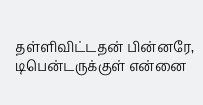தள்ளிவிட்டதன் பின்னரே, டிபென்டருக்குள் என்னை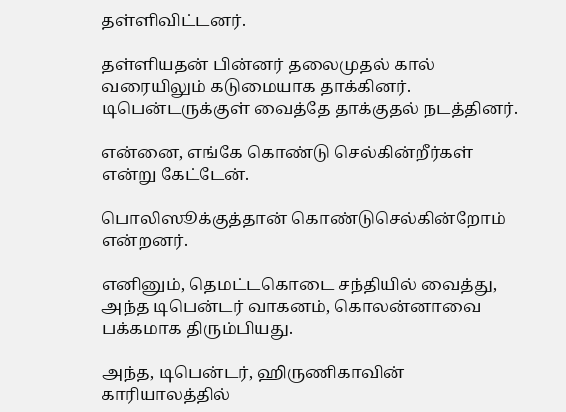தள்ளிவிட்டனர்.

தள்ளியதன் பின்னர் தலைமுதல் கால் வரையிலும் கடுமையாக தாக்கினர். டிபென்டருக்குள் வைத்தே தாக்குதல் நடத்தினர்.

என்னை, எங்கே கொண்டு செல்கின்றீர்கள் என்று கேட்டேன்.

பொலிஸூக்குத்தான் கொண்டுசெல்கின்றோம் என்றனர்.

எனினும், தெமட்டகொடை சந்தியில் வைத்து, அந்த டிபென்டர் வாகனம், கொலன்னாவை பக்கமாக திரும்பியது.

அந்த, டிபென்டர், ஹிருணிகாவின் காரியாலத்தில்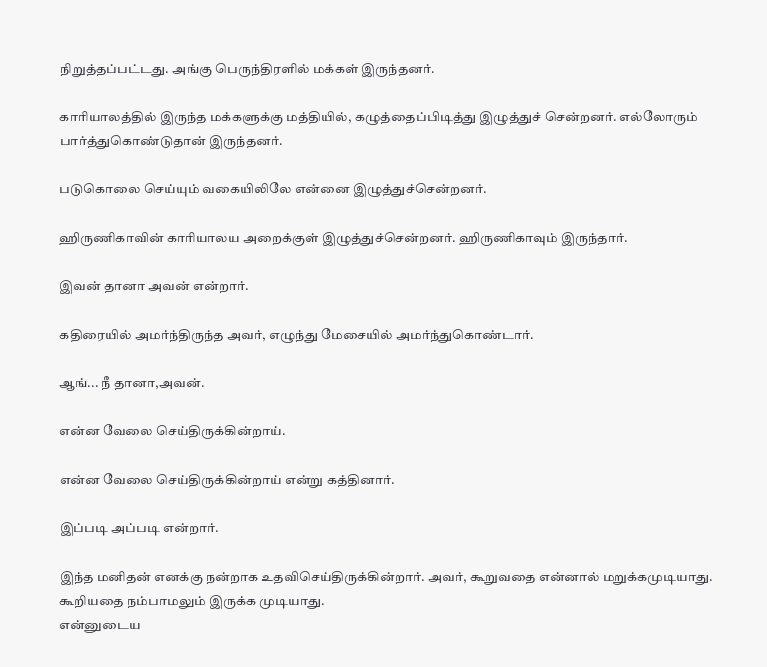நிறுத்தப்பட்டது. அங்கு பெருந்திரளில் மக்கள் இருந்தனர்.

காரியாலத்தில் இருந்த மக்களுக்கு மத்தியில், கழுத்தைப்பிடித்து இழுத்துச் சென்றனர். எல்லோரும் பார்த்துகொண்டுதான் இருந்தனர்.

படுகொலை செய்யும் வகையிலிலே என்னை இழுத்துச்சென்றனர்.

ஹிருணிகாவின் காரியாலய அறைக்குள் இழுத்துச்சென்றனர். ஹிருணிகாவும் இருந்தார்.

இவன் தானா அவன் என்றார்.

கதிரையில் அமர்ந்திருந்த அவர், எழுந்து மேசையில் அமர்ந்துகொண்டார்.

ஆங்... நீ தானா,அவன்.

என்ன வேலை செய்திருக்கின்றாய்.

என்ன வேலை செய்திருக்கின்றாய் என்று கத்தினார்.

இப்படி அப்படி என்றார்.

இந்த மனிதன் எனக்கு நன்றாக உதவிசெய்திருக்கின்றார். அவர், கூறுவதை என்னால் மறுக்கமுடியாது. கூறியதை நம்பாமலும் இருக்க முடியாது.
என்னுடைய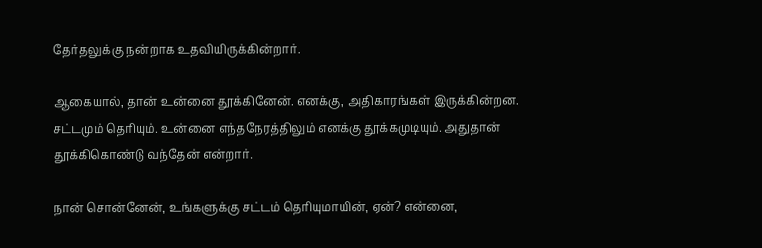தேர்தலுக்கு நன்றாக உதவியிருக்கின்றார்.

ஆகையால், தான் உன்னை தூக்கினேன். எனக்கு, அதிகாரங்கள் இருக்கின்றன. சட்டமும் தெரியும். உன்னை எந்தநேரத்திலும் எனக்கு தூக்கமுடியும். அதுதான் தூக்கிகொண்டு வந்தேன் என்றார்.

நான் சொன்னேன், உங்களுக்கு சட்டம் தெரியுமாயின், ஏன்? என்னை,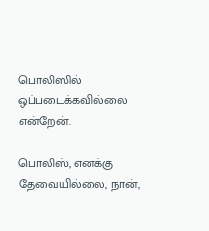பொலிஸில் ஒப்படைக்கவில்லை என்றேன்.

பொலிஸ், எனக்கு தேவையில்லை, நான்,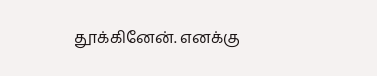தூக்கினேன். எனக்கு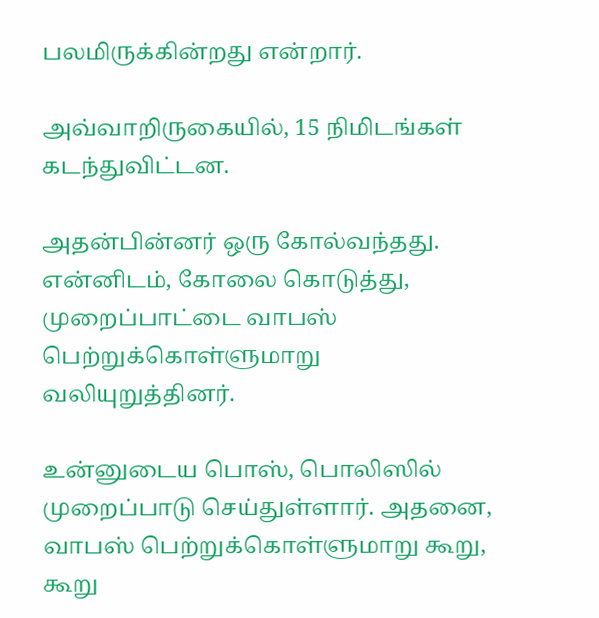பலமிருக்கின்றது என்றார்.

அவ்வாறிருகையில், 15 நிமிடங்கள் கடந்துவிட்டன.

அதன்பின்னர் ஒரு கோல்வந்தது. என்னிடம், கோலை கொடுத்து, முறைப்பாட்டை வாபஸ் பெற்றுக்கொள்ளுமாறு வலியுறுத்தினர்.

உன்னுடைய பொஸ், பொலிஸில் முறைப்பாடு செய்துள்ளார். அதனை, வாபஸ் பெற்றுக்கொள்ளுமாறு கூறு, கூறு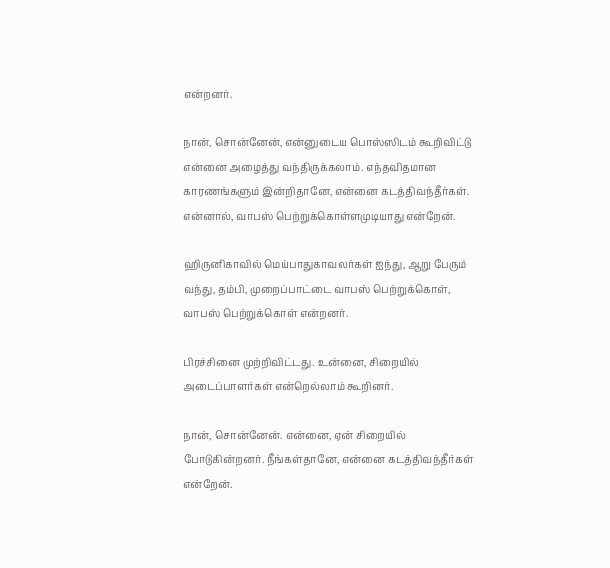என்றனர்.

நான், சொன்னேன், என்னுடைய பொஸ்ஸிடம் கூறிவிட்டு என்னை அழைத்து வந்திருக்கலாம். எந்தவிதமான காரணங்களும் இன்றிதானே, என்னை கடத்திவந்தீர்கள். என்னால், வாபஸ் பெற்றுக்கொள்ளமுடியாது என்றேன்.

ஹிருனிகாவில் மெய்பாதுகாவலர்கள் ஐந்து, ஆறு பேரும் வந்து, தம்பி, முறைப்பாட்டை வாபஸ் பெற்றுக்கொள், வாபஸ் பெற்றுக்கொள் என்றனர்.

பிரச்சினை முற்றிவிட்டது. உன்னை, சிறையில் அடைப்பாளர்கள் என்றெல்லாம் கூறினர்.

நான், சொன்னேன். என்னை, ஏன் சிறையில் போடுகின்றனர். நீங்கள்தானே, என்னை கடத்திவந்தீர்கள் என்றேன்.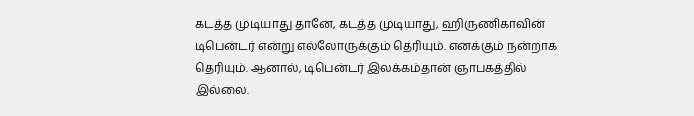கடத்த முடியாது தானே, கடத்த முடியாது, ஹிருணிகாவின் டிபென்டர் என்று எல்லோருக்கும் தெரியும். எனக்கும் நன்றாக தெரியும். ஆனால், டிபென்டர் இலக்கம்தான் ஞாபகத்தில் இல்லை.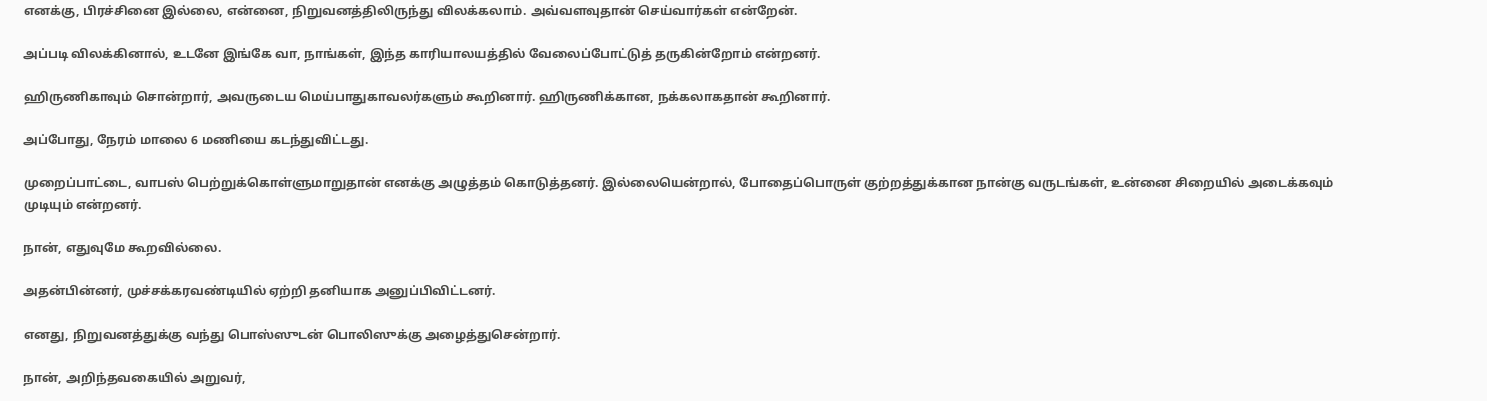எனக்கு, பிரச்சினை இல்லை, என்னை, நிறுவனத்திலிருந்து விலக்கலாம். அவ்வளவுதான் செய்வார்கள் என்றேன்.

அப்படி விலக்கினால், உடனே இங்கே வா, நாங்கள், இந்த காரியாலயத்தில் வேலைப்போட்டுத் தருகின்றோம் என்றனர்.

ஹிருணிகாவும் சொன்றார், அவருடைய மெய்பாதுகாவலர்களும் கூறினார். ஹிருணிக்கான, நக்கலாகதான் கூறினார்.

அப்போது, நேரம் மாலை 6 மணியை கடந்துவிட்டது.

முறைப்பாட்டை, வாபஸ் பெற்றுக்கொள்ளுமாறுதான் எனக்கு அழுத்தம் கொடுத்தனர். இல்லையென்றால், போதைப்பொருள் குற்றத்துக்கான நான்கு வருடங்கள், உன்னை சிறையில் அடைக்கவும் முடியும் என்றனர்.

நான், எதுவுமே கூறவில்லை.

அதன்பின்னர், முச்சக்கரவண்டியில் ஏற்றி தனியாக அனுப்பிவிட்டனர்.

எனது, நிறுவனத்துக்கு வந்து பொஸ்ஸுடன் பொலிஸுக்கு அழைத்துசென்றார்.

நான், அறிந்தவகையில் அறுவர்,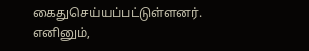கைதுசெய்யப்பட்டுள்ளனர். எனினும்,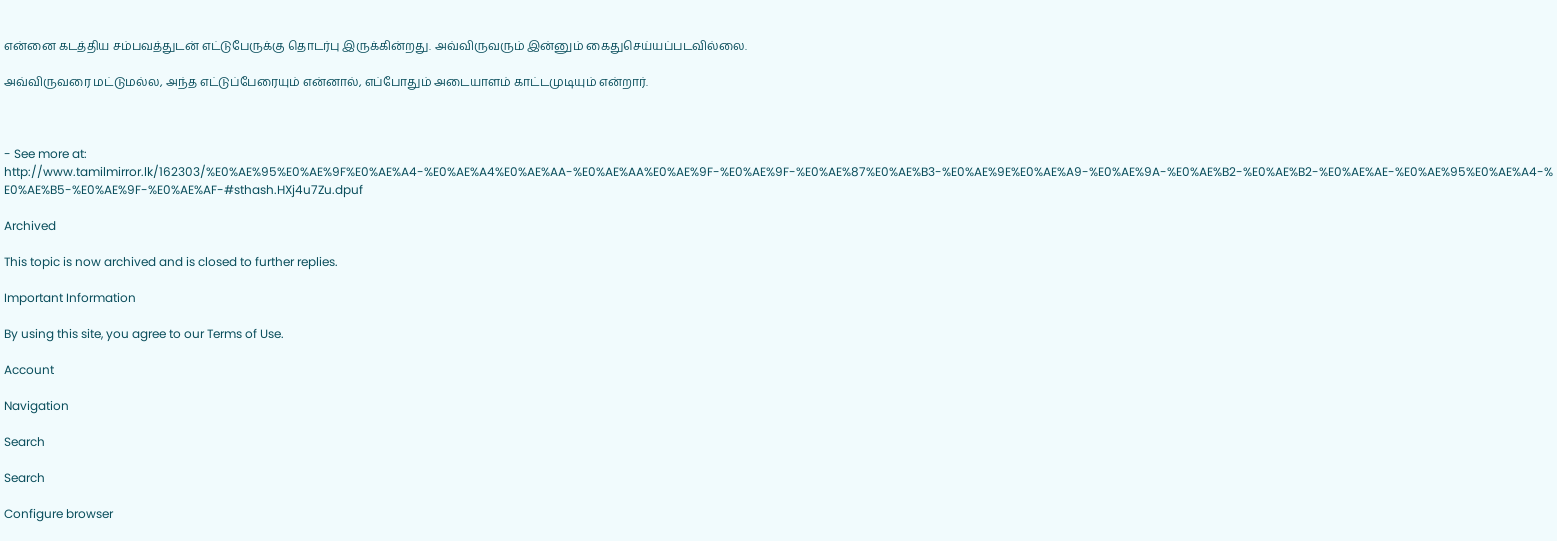என்னை கடத்திய சம்பவத்துடன் எட்டுபேருக்கு தொடர்பு இருக்கின்றது. அவ்விருவரும் இன்னும் கைதுசெய்யப்படவில்லை.

அவ்விருவரை மட்டுமல்ல, அந்த எட்டுப்பேரையும் என்னால், எப்போதும் அடையாளம் காட்டமுடியும் என்றார்.



- See more at: http://www.tamilmirror.lk/162303/%E0%AE%95%E0%AE%9F%E0%AE%A4-%E0%AE%A4%E0%AE%AA-%E0%AE%AA%E0%AE%9F-%E0%AE%9F-%E0%AE%87%E0%AE%B3-%E0%AE%9E%E0%AE%A9-%E0%AE%9A-%E0%AE%B2-%E0%AE%B2-%E0%AE%AE-%E0%AE%95%E0%AE%A4-%E0%AE%B5-%E0%AE%9F-%E0%AE%AF-#sthash.HXj4u7Zu.dpuf

Archived

This topic is now archived and is closed to further replies.

Important Information

By using this site, you agree to our Terms of Use.

Account

Navigation

Search

Search

Configure browser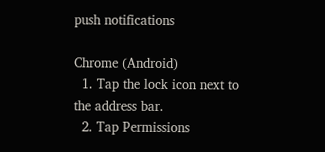push notifications

Chrome (Android)
  1. Tap the lock icon next to the address bar.
  2. Tap Permissions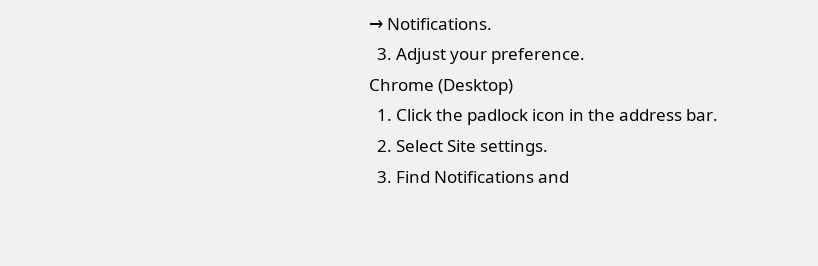→ Notifications.
  3. Adjust your preference.
Chrome (Desktop)
  1. Click the padlock icon in the address bar.
  2. Select Site settings.
  3. Find Notifications and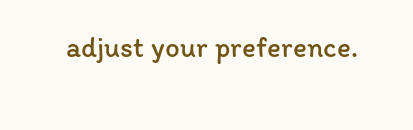adjust your preference.